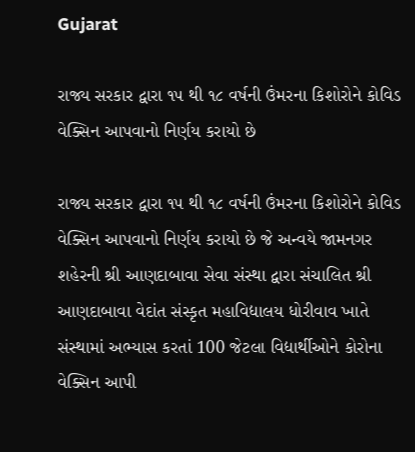Gujarat

રાજ્ય સરકાર દ્વારા ૧૫ થી ૧૮ વર્ષની ઉંમરના કિશોરોને કોવિડ વેક્સિન આપવાનો નિર્ણય કરાયો છે

રાજ્ય સરકાર દ્વારા ૧૫ થી ૧૮ વર્ષની ઉંમરના કિશોરોને કોવિડ વેક્સિન આપવાનો નિર્ણય કરાયો છે જે અન્વયે જામનગર શહેરની શ્રી આણદાબાવા સેવા સંસ્થા દ્વારા સંચાલિત શ્રી આણદાબાવા વેદાંત સંસ્કૃત મહાવિદ્યાલય ધોરીવાવ ખાતે સંસ્થામાં અભ્યાસ કરતાં 100 જેટલા વિદ્યાર્થીઓને કોરોના વેક્સિન આપી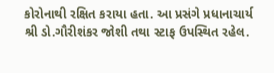કોરોનાથી રક્ષિત કરાયા હતા. આ પ્રસંગે પ્રધાનાચાર્ય શ્રી ડો.ગૌરીશંકર જોશી તથા સ્ટાફ ઉપસ્થિત રહેલ.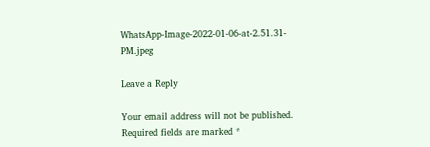WhatsApp-Image-2022-01-06-at-2.51.31-PM.jpeg

Leave a Reply

Your email address will not be published. Required fields are marked *